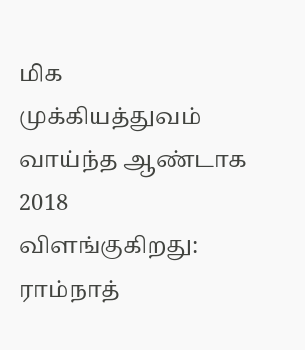மிக முக்கியத்துவம் வாய்ந்த ஆண்டாக 2018 விளங்குகிறது: ராம்நாத்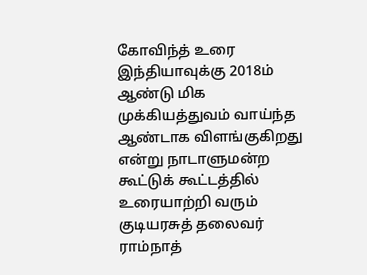கோவிந்த் உரை
இந்தியாவுக்கு 2018ம் ஆண்டு மிக முக்கியத்துவம் வாய்ந்த ஆண்டாக விளங்குகிறது என்று நாடாளுமன்ற கூட்டுக் கூட்டத்தில் உரையாற்றி வரும் குடியரசுத் தலைவர் ராம்நாத்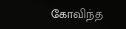கோவிந்த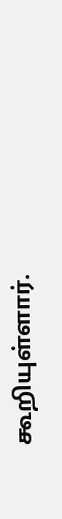கூறியுள்ளார்.